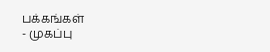பக்கங்கள்
- முகப்பு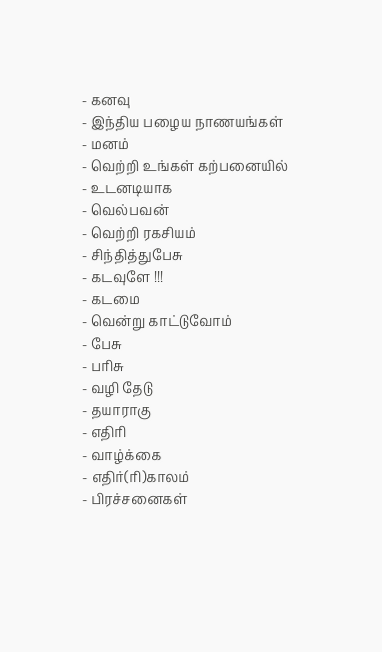- கனவு
- இந்திய பழைய நாணயங்கள்
- மனம்
- வெற்றி உங்கள் கற்பனையில்
- உடனடியாக
- வெல்பவன்
- வெற்றி ரகசியம்
- சிந்தித்துபேசு
- கடவுளே !!!
- கடமை
- வென்று காட்டுவோம்
- பேசு
- பரிசு
- வழி தேடு
- தயாராகு
- எதிரி
- வாழ்க்கை
- எதிர்(ரி)காலம்
- பிரச்சனைகள்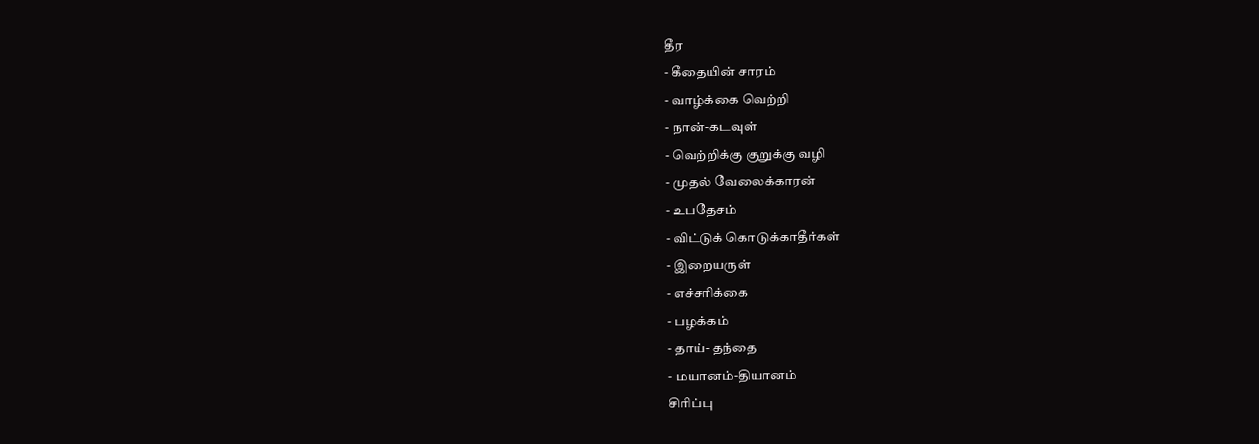தீர
- கீதையின் சாரம்
- வாழ்க்கை வெற்றி
- நான்-கடவுள்
- வெற்றிக்கு குறுக்கு வழி
- முதல் வேலைக்காரன்
- உபதேசம்
- விட்டுக் கொடுக்காதீர்கள்
- இறையருள்
- எச்சரிக்கை
- பழக்கம்
- தாய்- தந்தை
- மயானம்-தியானம்
சிரிப்பு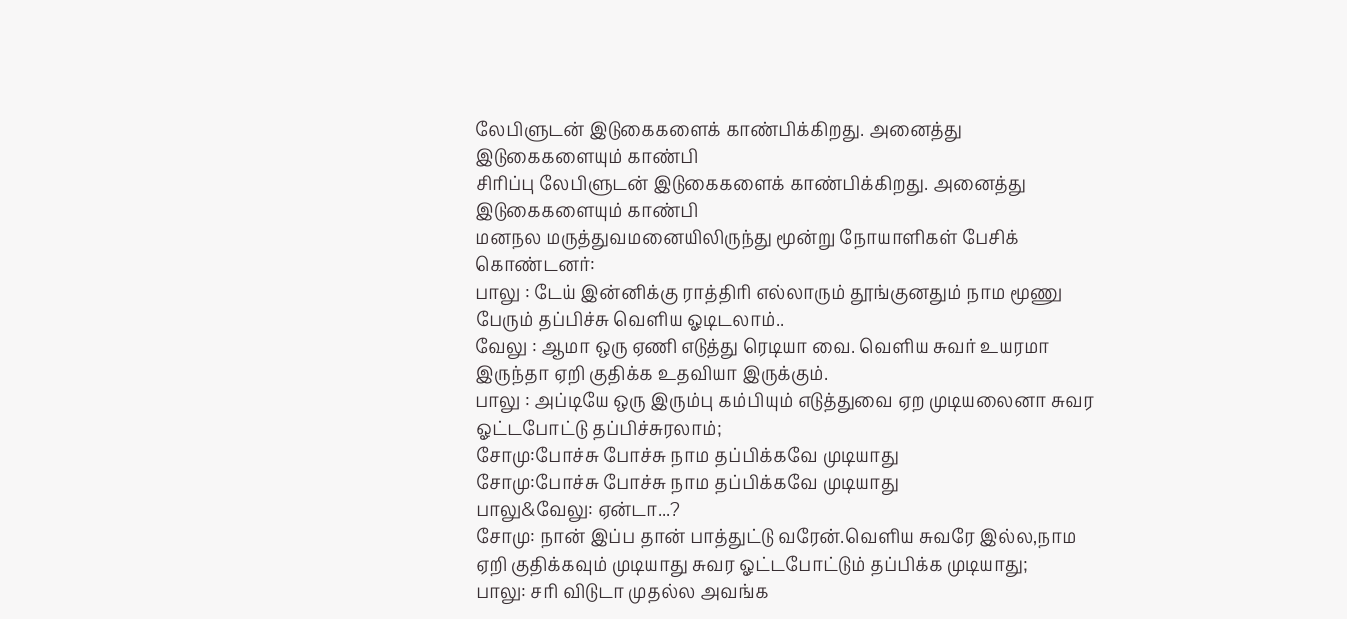லேபிளுடன் இடுகைகளைக் காண்பிக்கிறது. அனைத்து இடுகைகளையும் காண்பி
சிரிப்பு லேபிளுடன் இடுகைகளைக் காண்பிக்கிறது. அனைத்து இடுகைகளையும் காண்பி
மனநல மருத்துவமனையிலிருந்து மூன்று நோயாளிகள் பேசிக் கொண்டனர்:
பாலு : டேய் இன்னிக்கு ராத்திரி எல்லாரும் தூங்குனதும் நாம மூணு பேரும் தப்பிச்சு வெளிய ஓடிடலாம்..
வேலு : ஆமா ஒரு ஏணி எடுத்து ரெடியா வை. வெளிய சுவர் உயரமா இருந்தா ஏறி குதிக்க உதவியா இருக்கும்.
பாலு : அப்டியே ஒரு இரும்பு கம்பியும் எடுத்துவை ஏற முடியலைனா சுவர ஓட்டபோட்டு தப்பிச்சுரலாம்;
சோமு:போச்சு போச்சு நாம தப்பிக்கவே முடியாது
சோமு:போச்சு போச்சு நாம தப்பிக்கவே முடியாது
பாலு&வேலு: ஏன்டா...?
சோமு: நான் இப்ப தான் பாத்துட்டு வரேன்.வெளிய சுவரே இல்ல,நாம ஏறி குதிக்கவும் முடியாது சுவர ஓட்டபோட்டும் தப்பிக்க முடியாது;
பாலு: சரி விடுடா முதல்ல அவங்க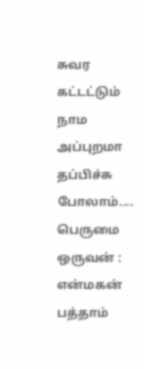சுவர கட்டட்டும் நாம அப்புறமா தப்பிச்சு போலாம்....
பெருமை
ஒருவன் : என்மகன் பத்தாம்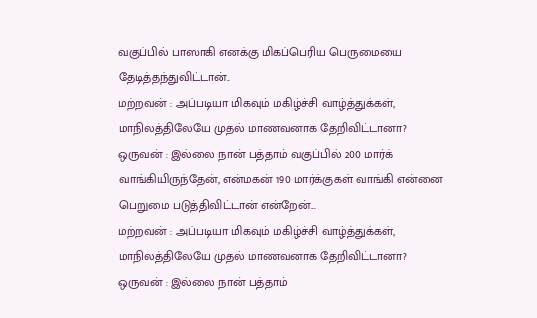வகுப்பில் பாஸாகி எனக்கு மிகப்பெரிய பெருமையை தேடித்தந்துவிட்டான்..
மற்றவன் : அப்படியா மிகவும் மகிழ்ச்சி வாழ்த்துக்கள், மாநிலத்திலேயே முதல் மாணவனாக தேறிவிட்டானா?
ஒருவன் : இல்லை நான் பத்தாம் வகுப்பில் 200 மார்க் வாங்கியிருந்தேன், என்மகன் 190 மார்க்குகள் வாங்கி என்னை பெறுமை படுத்திவிட்டான் என்றேன்...
மற்றவன் : அப்படியா மிகவும் மகிழ்ச்சி வாழ்த்துக்கள், மாநிலத்திலேயே முதல் மாணவனாக தேறிவிட்டானா?
ஒருவன் : இல்லை நான் பத்தாம்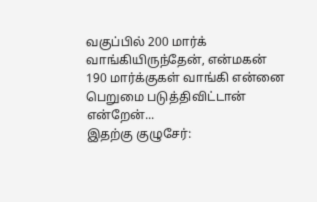வகுப்பில் 200 மார்க் வாங்கியிருந்தேன், என்மகன் 190 மார்க்குகள் வாங்கி என்னை பெறுமை படுத்திவிட்டான் என்றேன்...
இதற்கு குழுசேர்: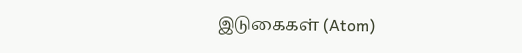இடுகைகள் (Atom)